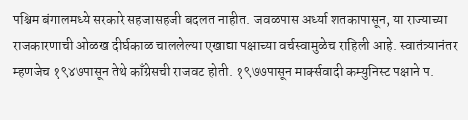पश्चिम बंगालमध्ये सरकारे सहजासहजी बदलत नाहीत. जवळपास अर्ध्या शतकापासून, या राज्याच्या राजकारणाची ओळख दीर्घकाळ चाललेल्या एखाद्या पक्षाच्या वर्चस्वामुळेच राहिली आहे. स्वातंत्र्यानंतर म्हणजेच १९४७पासून तेथे काँग्रेसची राजवट होती. १९७७पासून मार्क्सवादी कम्युनिस्ट पक्षाने प.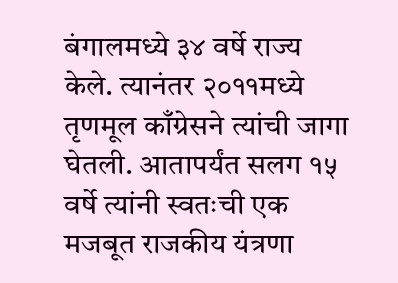बंगालमध्ये ३४ वर्षे राज्य केले. त्यानंतर २०११मध्ये तृणमूल काँग्रेसने त्यांची जागा घेतली. आतापर्यंत सलग १५ वर्षे त्यांनी स्वतःची एक मजबूत राजकीय यंत्रणा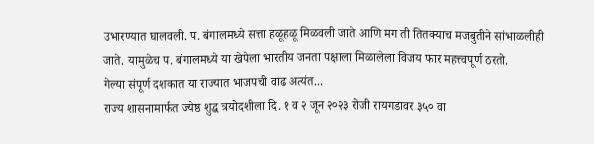उभारण्यात घालवली. प. बंगालमध्ये सत्ता हळूहळू मिळवली जाते आणि मग ती तितक्याच मजबुतीने सांभाळलीही जाते. यामुळेच प. बंगालमध्ये या खेपेला भारतीय जनता पक्षाला मिळालेला विजय फार महत्त्वपूर्ण ठरतो.
गेल्या संपूर्ण दशकात या राज्यात भाजपची वाढ अत्यंत...
राज्य शासनामार्फत ज्येष्ठ शुद्ध त्रयोदशीला दि. १ व २ जून २०२३ रोजी रायगडावर ३५० वा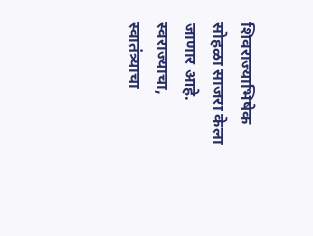शिवराज्याभिषेक सोहळा साजरा केला जाणार आहे. स्वराज्याचा, स्वातंत्र्याचा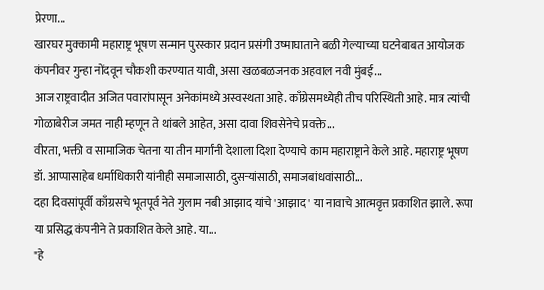प्रेरणा...
खारघर मुक्कामी महाराष्ट्र भूषण सन्मान पुरस्कार प्रदान प्रसंगी उष्माघाताने बळी गेल्याच्या घटनेबाबत आयोजक कंपनीवर गुन्हा नोंदवून चौकशी करण्यात यावी, असा खळबळजनक अहवाल नवी मुंबई...
आज राष्ट्रवादीत अजित पवारांपासून अनेकांमध्ये अस्वस्थता आहे. काँग्रेसमध्येही तीच परिस्थिती आहे. मात्र त्यांची गोळाबेरीज जमत नाही म्हणून ते थांबले आहेत, असा दावा शिवसेनेचे प्रवक्ते...
वीरता, भक्ती व सामाजिक चेतना या तीन मार्गांनी देशाला दिशा देण्याचे काम महाराष्ट्राने केले आहे. महाराष्ट्र भूषण डॉ. आप्पासाहेब धर्माधिकारी यांनीही समाजासाठी, दुसऱ्यांसाठी, समाजबांधवांसाठी...
दहा दिवसांपूर्वी काँग्रसचे भूतपूर्व नेते गुलाम नबी आझाद यांचे 'आझाद' या नावाचे आत्मवृत्त प्रकाशित झाले. रूपा या प्रसिद्ध कंपनीने ते प्रकाशित केले आहे. या...
"हे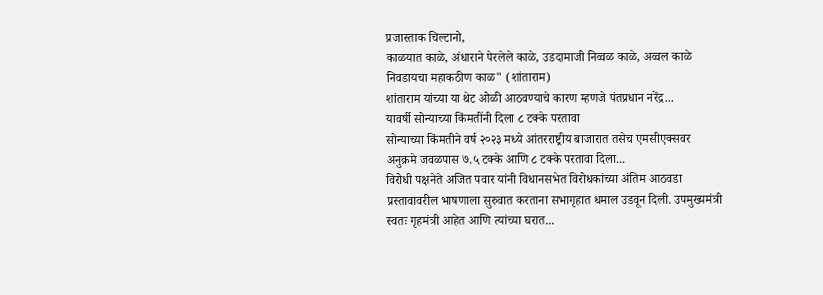प्रजास्ताक चिल्टानो,
काळयात काळे, अंधाराने पेरलेले काळे, उडदामाजी निव्वळ काळे, अव्वल काळे
निवडायचा महाकठीण काळ" (शांताराम)
शांताराम यांच्या या थेट ओळी आठवण्याचे कारण म्हणजे पंतप्रधान नरेंद्र...
यावर्षी सोन्याच्या किंमतींनी दिला ८ टक्के परतावा
सोन्याच्या किंमतीने वर्ष २०२३ मध्ये आंतरराष्ट्रीय बाजारात तसेच एमसीएक्सवर अनुक्रमे जवळपास ७.५ टक्के आणि ८ टक्के परतावा दिला...
विरोधी पक्षनेते अजित पवार यांनी विधानसभेत विरोधकांच्या अंतिम आठवडा प्रस्तावावरील भाषणाला सुरुवात करताना सभागृहात धमाल उडवून दिली. उपमुख्यमंत्री स्वतः गृहमंत्री आहेत आणि त्यांच्या घरात...